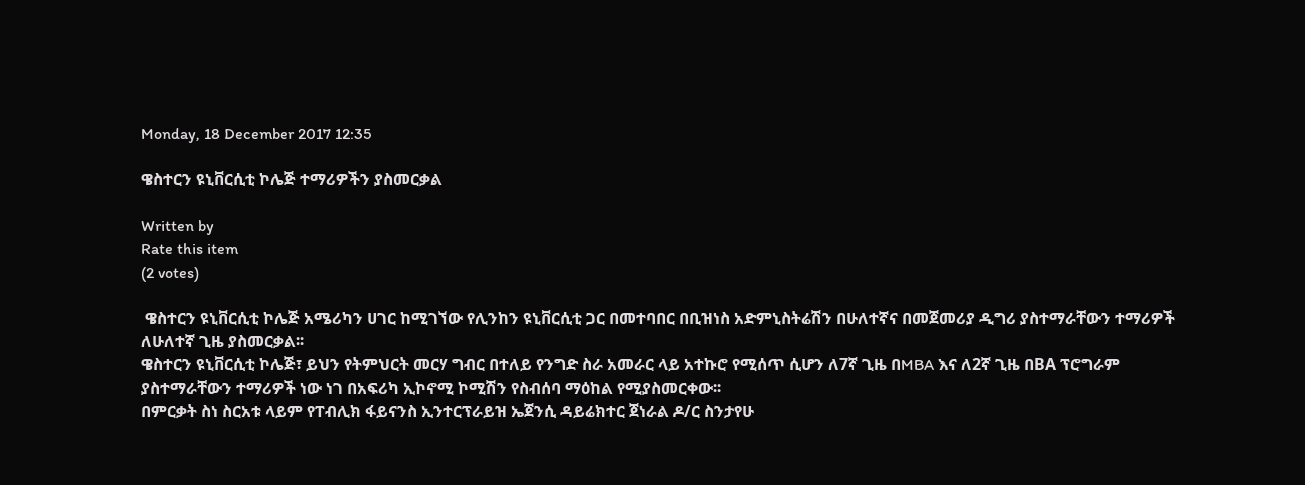Monday, 18 December 2017 12:35

ዌስተርን ዩኒቨርሲቲ ኮሌጅ ተማሪዎችን ያስመርቃል

Written by
Rate this item
(2 votes)

 ዌስተርን ዩኒቨርሲቲ ኮሌጅ አሜሪካን ሀገር ከሚገኘው የሊንከን ዩኒቨርሲቲ ጋር በመተባበር በቢዝነስ አድምኒስትሬሽን በሁለተኛና በመጀመሪያ ዲግሪ ያስተማራቸውን ተማሪዎች  ለሁለተኛ ጊዜ ያስመርቃል፡፡
ዌስተርን ዩኒቨርሲቲ ኮሌጅ፣ ይህን የትምህርት መርሃ ግብር በተለይ የንግድ ስራ አመራር ላይ አተኩሮ የሚሰጥ ሲሆን ለ7ኛ ጊዜ በMBA እና ለ2ኛ ጊዜ በBA ፕሮግራም ያስተማራቸውን ተማሪዎች ነው ነገ በአፍሪካ ኢኮኖሚ ኮሚሽን የስብሰባ ማዕከል የሚያስመርቀው፡፡
በምርቃት ስነ ስርአቱ ላይም የፐብሊክ ፋይናንስ ኢንተርፕራይዝ ኤጀንሲ ዳይሬክተር ጀነራል ዶ/ር ስንታየሁ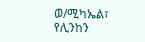ወ/ሚካኤል፣ የሊንከን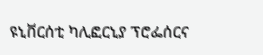ዩኒቨርሰቲ ካሊፎርኒያ ፕሮፌሰርና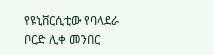የዩኒቨርሲቲው የባላደራ ቦርድ ሊቀ መንበር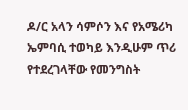ዶ/ር አላን ሳምሶን እና የአሜሪካ ኤምባሲ ተወካይ እንዲሁም ጥሪ የተደረገላቸው የመንግስት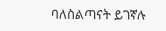ባለስልጣናት ይገኛሉ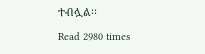ተብሏል፡፡

Read 2980 times